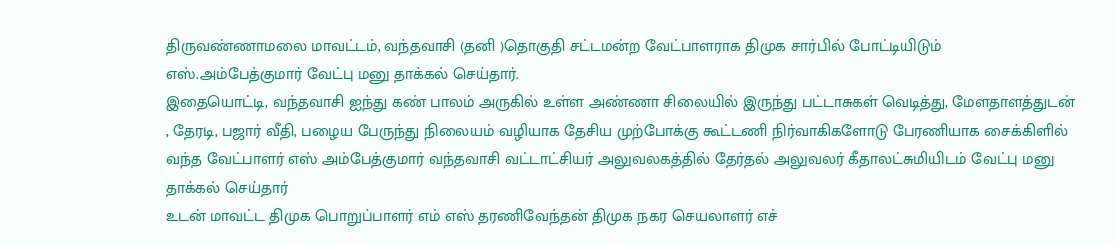திருவண்ணாமலை மாவட்டம், வந்தவாசி (தனி )தொகுதி சட்டமன்ற வேட்பாளராக திமுக சார்பில் போட்டியிடும் எஸ்.அம்பேத்குமார் வேட்பு மனு தாக்கல் செய்தார்.
இதையொட்டி, வந்தவாசி ஐந்து கண் பாலம் அருகில் உள்ள அண்ணா சிலையில் இருந்து பட்டாசுகள் வெடித்து, மேளதாளத்துடன் , தேரடி, பஜார் வீதி, பழைய பேருந்து நிலையம் வழியாக தேசிய முற்போக்கு கூட்டணி நிர்வாகிகளோடு பேரணியாக சைக்கிளில் வந்த வேட்பாளர் எஸ் அம்பேத்குமார் வந்தவாசி வட்டாட்சியர் அலுவலகத்தில் தேர்தல் அலுவலர் கீதாலட்சுமியிடம் வேட்பு மனு தாக்கல் செய்தார்
உடன் மாவட்ட திமுக பொறுப்பாளர் எம் எஸ் தரணிவேந்தன் திமுக நகர செயலாளர் எச்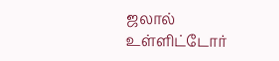ஜலால் உள்ளிட்டோர்